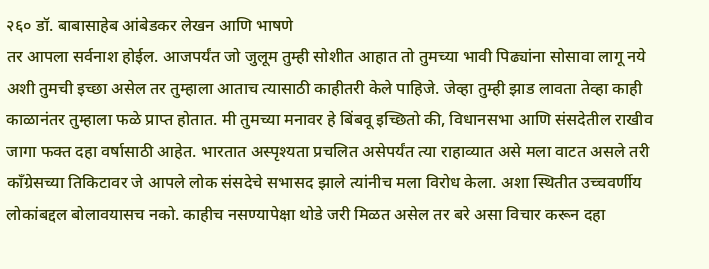२६० डॉ. बाबासाहेब आंबेडकर लेखन आणि भाषणे
तर आपला सर्वनाश होईल. आजपर्यंत जो जुलूम तुम्ही सोशीत आहात तो तुमच्या भावी पिढ्यांना सोसावा लागू नये अशी तुमची इच्छा असेल तर तुम्हाला आताच त्यासाठी काहीतरी केले पाहिजे. जेव्हा तुम्ही झाड लावता तेव्हा काही काळानंतर तुम्हाला फळे प्राप्त होतात. मी तुमच्या मनावर हे बिंबवू इच्छितो की, विधानसभा आणि संसदेतील राखीव जागा फक्त दहा वर्षासाठी आहेत. भारतात अस्पृश्यता प्रचलित असेपर्यंत त्या राहाव्यात असे मला वाटत असले तरी काँग्रेसच्या तिकिटावर जे आपले लोक संसदेचे सभासद झाले त्यांनीच मला विरोध केला. अशा स्थितीत उच्चवर्णीय लोकांबद्दल बोलावयासच नको. काहीच नसण्यापेक्षा थोडे जरी मिळत असेल तर बरे असा विचार करून दहा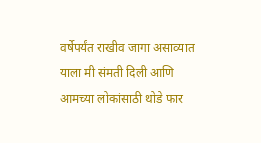वर्षेपर्यंत राखीव जागा असाव्यात याला मी संमती दिली आणि आमच्या लोकांसाठी थोडे फार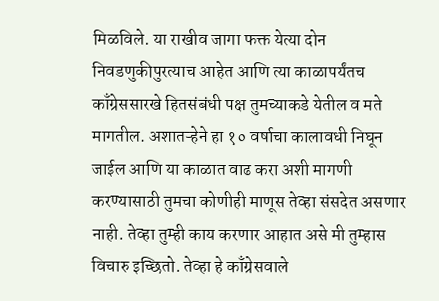मिळविले. या राखीव जागा फक्त येत्या दोन निवडणुकीपुरत्याच आहेत आणि त्या काळापर्यंतच काँग्रेससारखे हितसंबंधी पक्ष तुमच्याकडे येतील व मते मागतील. अशातऱ्हेने हा १० वर्षाचा कालावधी निघून जाईल आणि या काळात वाढ करा अशी मागणी करण्यासाठी तुमचा कोणीही माणूस तेव्हा संसदेत असणार नाही. तेव्हा तुम्ही काय करणार आहात असे मी तुम्हास विचारु इच्छितो. तेव्हा हे काँग्रेसवाले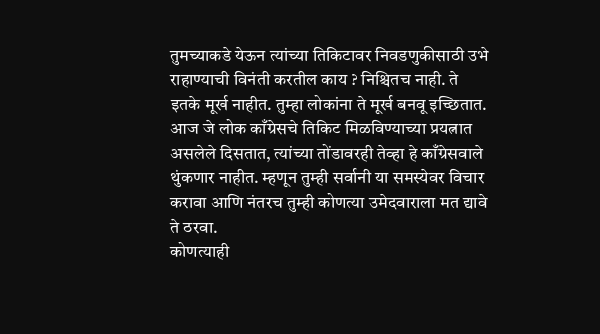तुमच्याकडे येऊन त्यांच्या तिकिटावर निवडणुकीसाठी उभे राहाण्याची विनंती करतील काय ? निश्चितच नाही. ते इतके मूर्ख नाहीत. तुम्हा लोकांना ते मूर्ख बनवू इच्छितात. आज जे लोक काँग्रेसचे तिकिट मिळविण्याच्या प्रयत्नात असलेले दिसतात, त्यांच्या तोंडावरही तेव्हा हे काँग्रेसवाले थुंकणार नाहीत. म्हणून तुम्ही सर्वानी या समस्येवर विचार करावा आणि नंतरच तुम्ही कोणत्या उमेदवाराला मत द्यावे ते ठरवा.
कोणत्याही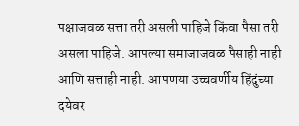पक्षाजवळ सत्ता तरी असली पाहिजे किंवा पैसा तरी असला पाहिजे. आपल्या समाजाजवळ पैसाही नाही आणि सत्ताही नाही. आपणया उच्चवर्णीय हिंदुंच्या दयेवर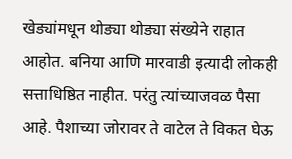खेड्यांमधून थोड्या थोड्या संख्येने राहात आहोत. बनिया आणि मारवाडी इत्यादी लोकही सत्ताधिष्ठित नाहीत. परंतु त्यांच्याजवळ पैसा आहे. पैशाच्या जोरावर ते वाटेल ते विकत घेऊ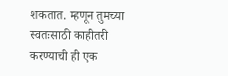शकतात. म्हणून तुमच्या स्वतःसाठी काहीतरी करण्याची ही एक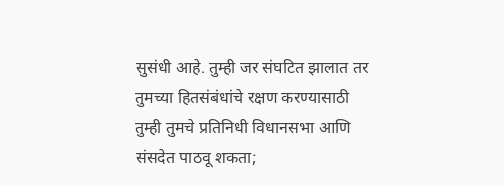सुसंधी आहे. तुम्ही जर संघटित झालात तर तुमच्या हितसंबंधांचे रक्षण करण्यासाठी तुम्ही तुमचे प्रतिनिधी विधानसभा आणि संसदेत पाठवू शकता;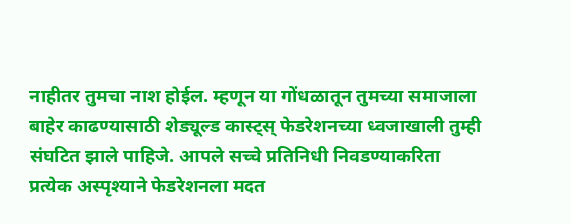नाहीतर तुमचा नाश होईल. म्हणून या गोंधळातून तुमच्या समाजाला बाहेर काढण्यासाठी शेड्यूल्ड कास्ट्स् फेडरेशनच्या ध्वजाखाली तुम्ही संघटित झाले पाहिजे. आपले सच्चे प्रतिनिधी निवडण्याकरिता प्रत्येक अस्पृश्याने फेडरेशनला मदत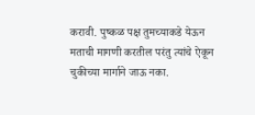करावी. पुष्कळ पक्ष तुमच्याकडे येऊन मताची मागणी करतील परंतु त्यांचे ऐकून चुकीच्या मार्गाने जाऊ नका.